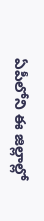ఏపీలోని ఈ జిల్లాల్లో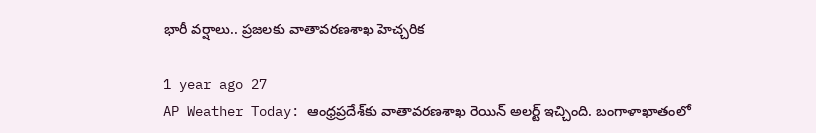భారీ వర్షాలు.. ప్రజలకు వాతావరణశాఖ హెచ్చరిక

1 year ago 27
AP Weather Today: ఆంధ్రప్రదేశ్‌కు వాతావరణశాఖ రెయిన్ అలర్ట్ ఇచ్చింది. బంగాళాఖాతంలో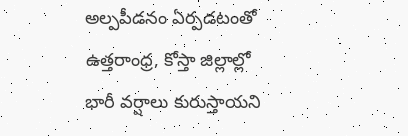అల్పపీడనం ఏర్పడటంతో ఉత్తరాంధ్ర, కోస్తా జిల్లాల్లో భారీ వర్షాలు కురుస్తాయని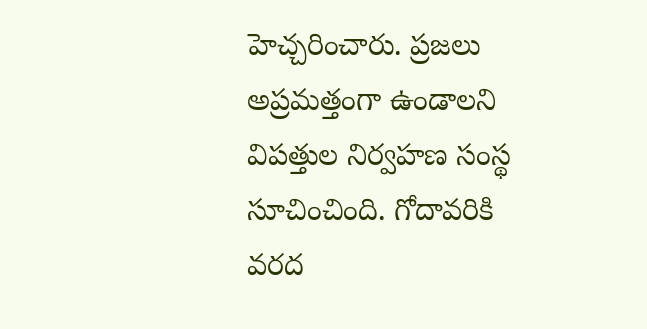హెచ్చరించారు. ప్రజలు అప్రమత్తంగా ఉండాలని విపత్తుల నిర్వహణ సంస్థ సూచించింది. గోదావరికి వరద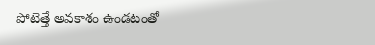పోటెత్తే అవకాశం ఉండటంతో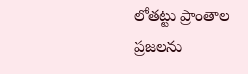లోతట్టు ప్రాంతాల ప్రజలను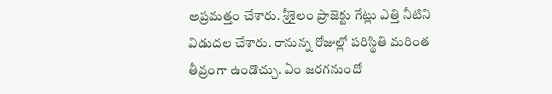అప్రమత్తం చేశారు. శ్రీశైలం ప్రాజెక్టు గేట్లు ఎత్తి నీటిని విడుదల చేశారు. రానున్న రోజుల్లో పరిస్థితి మరింత తీవ్రంగా ఉండొచ్చు. ఏం జరగనుందో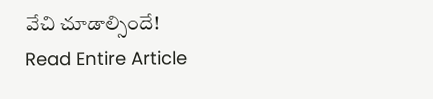వేచి చూడాల్సిందే!
Read Entire Article